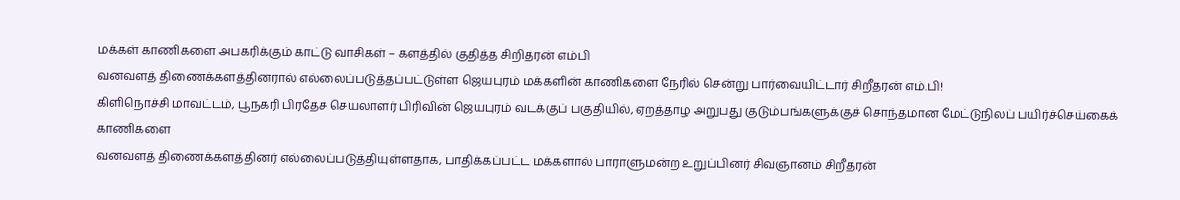மக்கள் காணிகளை அபகரிக்கும் காட்டு வாசிகள் – களத்தில் குதித்த சிறிதரன் எம்பி
வனவளத் திணைக்களத்தினரால் எல்லைப்படுத்தப்பட்டுள்ள ஜெயபுரம் மக்களின் காணிகளை நேரில் சென்று பார்வையிட்டார் சிறீதரன் எம்.பி!
கிளிநொச்சி மாவட்டம், பூநகரி பிரதேச செயலாளர் பிரிவின் ஜெயபுரம் வடக்குப் பகுதியில், ஏறத்தாழ அறுபது குடும்பங்களுக்குச் சொந்தமான மேட்டுநிலப் பயிர்ச்செய்கைக் காணிகளை
வனவளத் திணைக்களத்தினர் எல்லைப்படுத்தியுள்ளதாக, பாதிக்கப்பட்ட மக்களால் பாராளுமன்ற உறுப்பினர் சிவஞானம் சிறீதரன்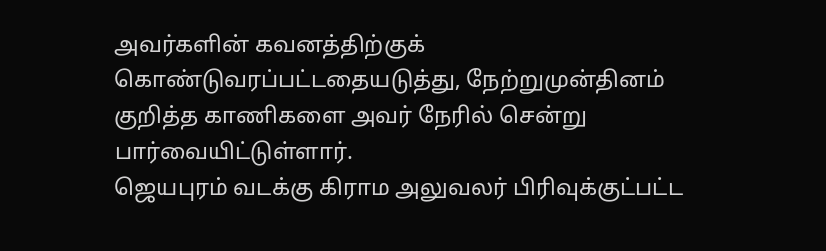அவர்களின் கவனத்திற்குக் கொண்டுவரப்பட்டதையடுத்து, நேற்றுமுன்தினம் குறித்த காணிகளை அவர் நேரில் சென்று பார்வையிட்டுள்ளார்.
ஜெயபுரம் வடக்கு கிராம அலுவலர் பிரிவுக்குட்பட்ட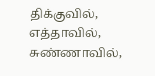திக்குவில், எத்தாவில், சுண்ணாவில்,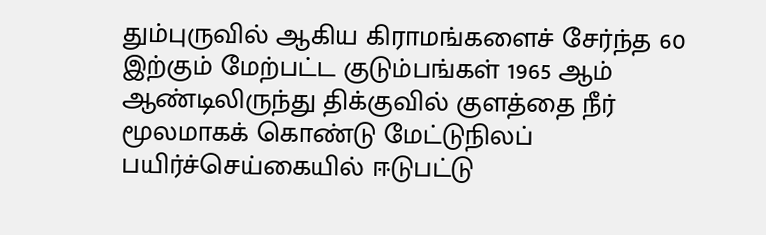தும்புருவில் ஆகிய கிராமங்களைச் சேர்ந்த 60 இற்கும் மேற்பட்ட குடும்பங்கள் 1965 ஆம்
ஆண்டிலிருந்து திக்குவில் குளத்தை நீர் மூலமாகக் கொண்டு மேட்டுநிலப் பயிர்ச்செய்கையில் ஈடுபட்டு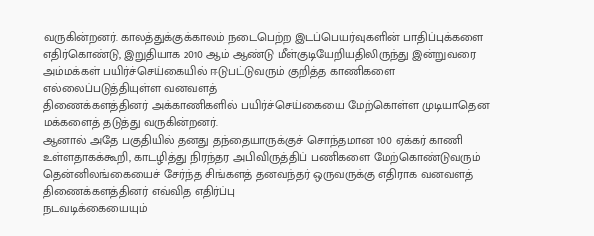வருகின்றனர். காலத்துக்குக்காலம் நடைபெற்ற இடப்பெயர்வுகளின் பாதிப்புக்களை
எதிர்கொண்டு, இறுதியாக 2010 ஆம் ஆண்டு மீள்குடியேறியதிலிருந்து இன்றுவரை அம்மக்கள் பயிர்ச்செய்கையில் ஈடுபட்டுவரும் குறித்த காணிகளை எல்லைப்படுத்தியுள்ள வனவளத்
திணைக்களத்தினர் அக்காணிகளில் பயிர்ச்செய்கையை மேற்கொள்ள முடியாதென மக்களைத் தடுத்து வருகின்றனர்.
ஆனால் அதே பகுதியில் தனது தந்தையாருக்குச் சொந்தமான 100 ஏக்கர் காணி உள்ளதாகக்கூறி, காடழித்து நிரந்தர அபிவிருத்திப் பணிகளை மேற்கொண்டுவரும் தென்னிலங்கையைச் சேர்ந்த சிங்களத் தனவந்தர் ஒருவருக்கு எதிராக வனவளத் திணைக்களத்தினர் எவ்வித எதிர்ப்பு
நடவடிக்கையையும்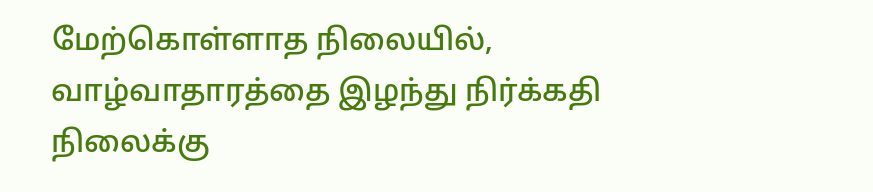மேற்கொள்ளாத நிலையில், வாழ்வாதாரத்தை இழந்து நிர்க்கதி நிலைக்கு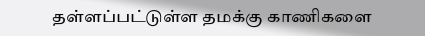தள்ளப்பட்டுள்ள தமக்கு காணிகளை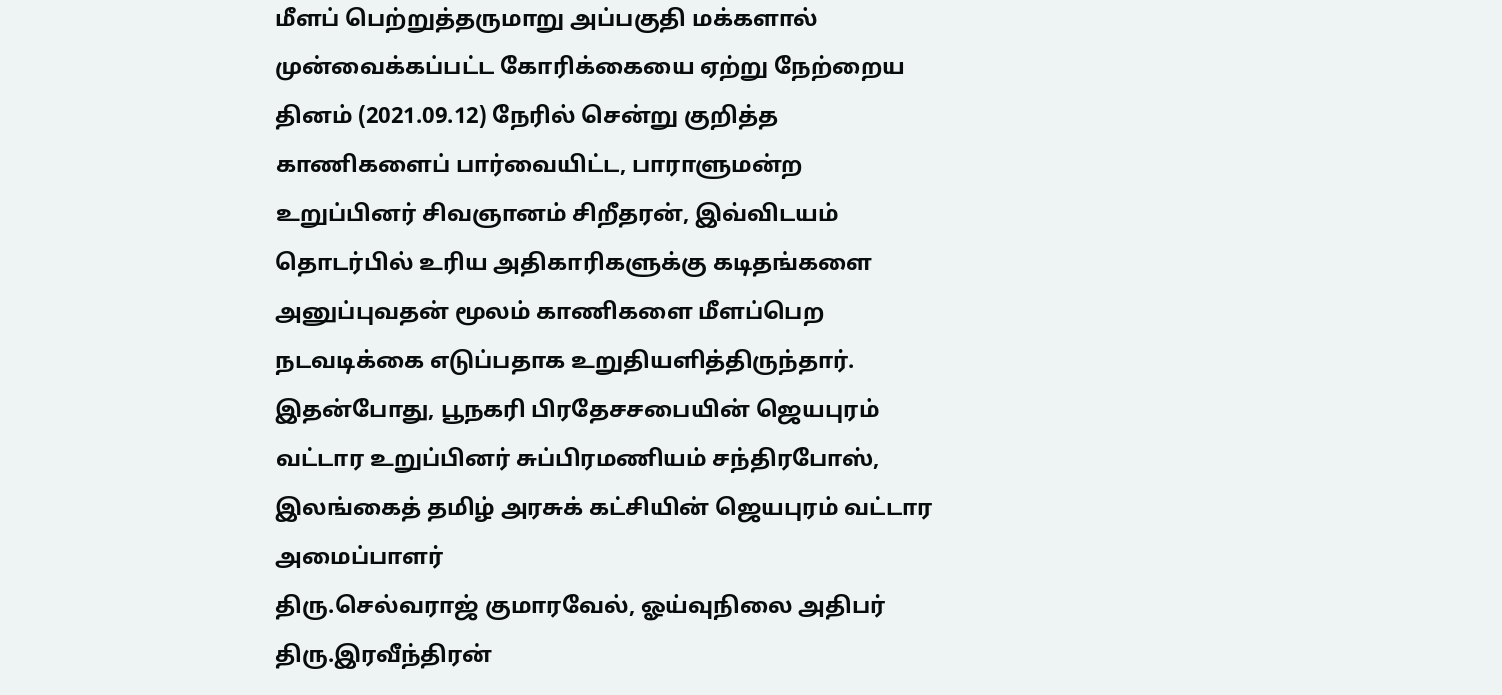மீளப் பெற்றுத்தருமாறு அப்பகுதி மக்களால்
முன்வைக்கப்பட்ட கோரிக்கையை ஏற்று நேற்றைய தினம் (2021.09.12) நேரில் சென்று குறித்த காணிகளைப் பார்வையிட்ட, பாராளுமன்ற உறுப்பினர் சிவஞானம் சிறீதரன், இவ்விடயம் தொடர்பில் உரிய அதிகாரிகளுக்கு கடிதங்களை அனுப்புவதன் மூலம் காணிகளை மீளப்பெற நடவடிக்கை எடுப்பதாக உறுதியளித்திருந்தார்.
இதன்போது, பூநகரி பிரதேசசபையின் ஜெயபுரம் வட்டார உறுப்பினர் சுப்பிரமணியம் சந்திரபோஸ், இலங்கைத் தமிழ் அரசுக் கட்சியின் ஜெயபுரம் வட்டார அமைப்பாளர்
திரு.செல்வராஜ் குமாரவேல், ஓய்வுநிலை அதிபர் திரு.இரவீந்திரன்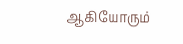ஆகியோரும்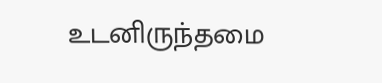உடனிருந்தமை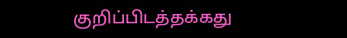குறிப்பிடத்தக்கது